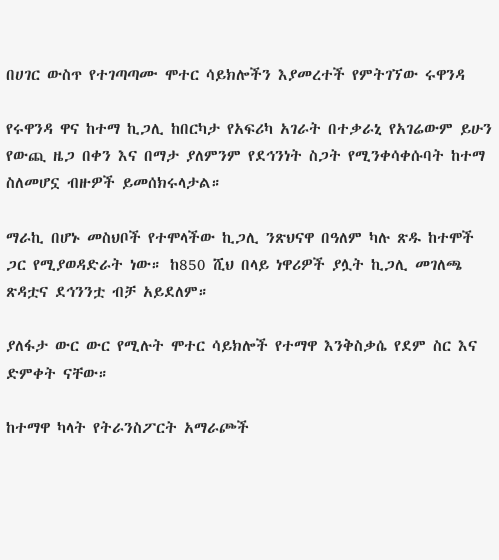በሀገር ውስጥ የተገጣጣሙ ሞተር ሳይክሎችን እያመረተች የምትገኘው ሩዋንዳ

የሩዋንዳ ዋና ከተማ ኪጋሊ ከበርካታ የአፍሪካ አገራት በተቃራኒ የአገሬውም ይሁን የውጪ ዜጋ በቀን እና በማታ ያለምንም የደኅንነት ስጋት የሚንቀሳቀሱባት ከተማ ስለመሆኗ ብዙዎች ይመሰክሩላታል።

ማራኪ በሆኑ መስህቦች የተሞላችው ኪጋሊ ንጽህናዋ በዓለም ካሉ ጽዱ ከተሞች ጋር የሚያወዳድራት ነው። ከ850 ሺህ በላይ ነዋሪዎች ያሏት ኪጋሊ መገለጫ ጽዳቷና ደኅንንቷ ብቻ አይደለም።

ያለፋታ ውር ውር የሚሉት ሞተር ሳይክሎች የተማዋ እንቅስቃሴ የደም ስር እና ድምቀት ናቸው።

ከተማዋ ካላት የትራንስፖርት አማራጮች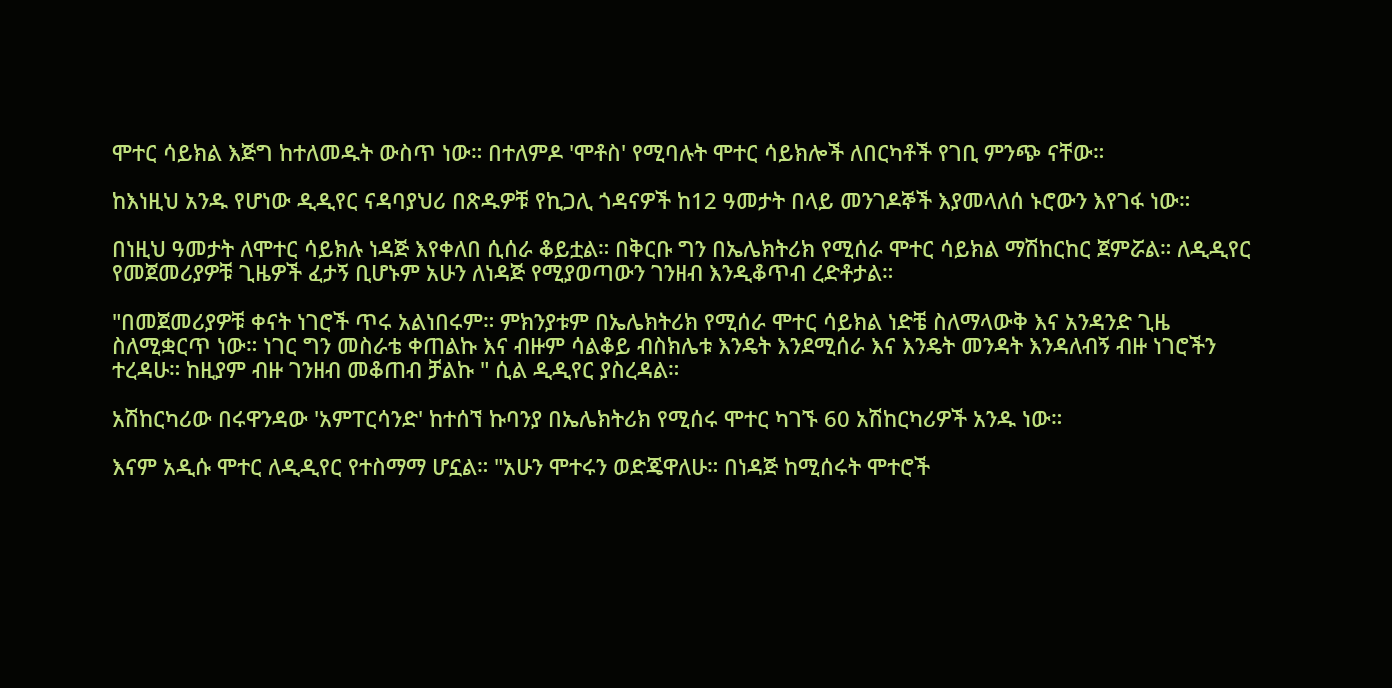ሞተር ሳይክል እጅግ ከተለመዱት ውስጥ ነው። በተለምዶ 'ሞቶስ' የሚባሉት ሞተር ሳይክሎች ለበርካቶች የገቢ ምንጭ ናቸው።

ከእነዚህ አንዱ የሆነው ዲዲየር ናዳባያህሪ በጽዱዎቹ የኪጋሊ ጎዳናዎች ከ12 ዓመታት በላይ መንገዶኞች እያመላለሰ ኑሮውን እየገፋ ነው።

በነዚህ ዓመታት ለሞተር ሳይክሉ ነዳጅ እየቀለበ ሲሰራ ቆይቷል። በቅርቡ ግን በኤሌክትሪክ የሚሰራ ሞተር ሳይክል ማሽከርከር ጀምሯል። ለዲዲየር የመጀመሪያዎቹ ጊዜዎች ፈታኝ ቢሆኑም አሁን ለነዳጅ የሚያወጣውን ገንዘብ እንዲቆጥብ ረድቶታል።

"በመጀመሪያዎቹ ቀናት ነገሮች ጥሩ አልነበሩም። ምክንያቱም በኤሌክትሪክ የሚሰራ ሞተር ሳይክል ነድቼ ስለማላውቅ እና አንዳንድ ጊዜ ስለሚቋርጥ ነው። ነገር ግን መስራቴ ቀጠልኩ እና ብዙም ሳልቆይ ብስክሌቱ እንዴት እንደሚሰራ እና እንዴት መንዳት እንዳለብኝ ብዙ ነገሮችን ተረዳሁ። ከዚያም ብዙ ገንዘብ መቆጠብ ቻልኩ " ሲል ዲዲየር ያስረዳል።

አሽከርካሪው በሩዋንዳው 'አምፐርሳንድ' ከተሰኘ ኩባንያ በኤሌክትሪክ የሚሰሩ ሞተር ካገኙ 60 አሽከርካሪዎች አንዱ ነው።

እናም አዲሱ ሞተር ለዲዲየር የተስማማ ሆኗል። "አሁን ሞተሩን ወድጄዋለሁ። በነዳጅ ከሚሰሩት ሞተሮች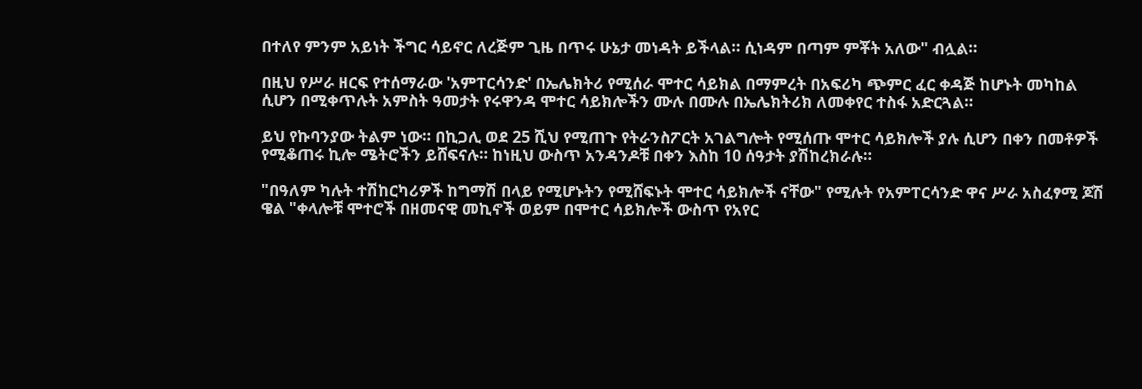በተለየ ምንም አይነት ችግር ሳይኖር ለረጅም ጊዜ በጥሩ ሁኔታ መነዳት ይችላል። ሲነዳም በጣም ምቾት አለው" ብሏል።

በዚህ የሥራ ዘርፍ የተሰማራው 'አምፐርሳንድ' በኤሌክትሪ የሚሰራ ሞተር ሳይክል በማምረት በአፍሪካ ጭምር ፈር ቀዳጅ ከሆኑት መካከል ሲሆን በሚቀጥሉት አምስት ዓመታት የሩዋንዳ ሞተር ሳይክሎችን ሙሉ በሙሉ በኤሌክትሪክ ለመቀየር ተስፋ አድርጓል።

ይህ የኩባንያው ትልም ነው። በኪጋሊ ወደ 25 ሺህ የሚጠጉ የትራንስፖርት አገልግሎት የሚሰጡ ሞተር ሳይክሎች ያሉ ሲሆን በቀን በመቶዎች የሚቆጠሩ ኪሎ ሜትሮችን ይሸፍናሉ። ከነዚህ ውስጥ አንዳንዶቹ በቀን እስከ 10 ሰዓታት ያሽከረክራሉ።

"በዓለም ካሉት ተሽከርካሪዎች ከግማሽ በላይ የሚሆኑትን የሚሸፍኑት ሞተር ሳይክሎች ናቸው" የሚሉት የአምፐርሳንድ ዋና ሥራ አስፈፃሚ ጆሽ ዌል "ቀላሎቹ ሞተሮች በዘመናዊ መኪኖች ወይም በሞተር ሳይክሎች ውስጥ የአየር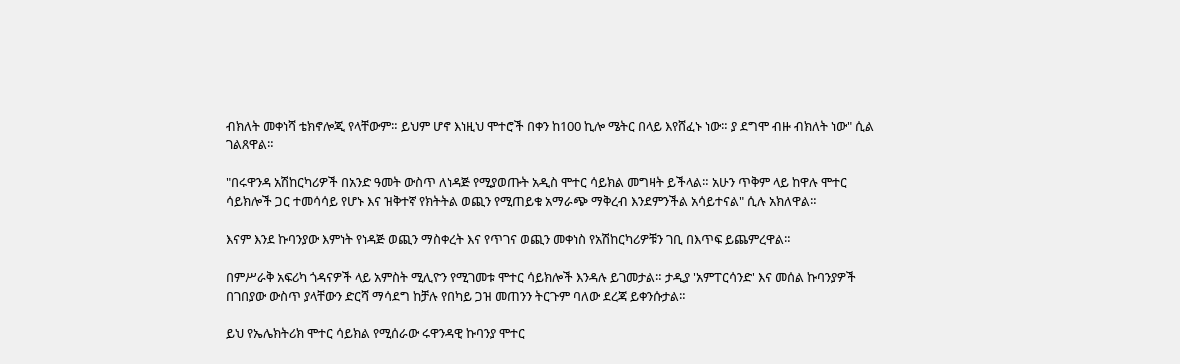ብክለት መቀነሻ ቴክኖሎጂ የላቸውም። ይህም ሆኖ እነዚህ ሞተሮች በቀን ከ100 ኪሎ ሜትር በላይ እየሸፈኑ ነው። ያ ደግሞ ብዙ ብክለት ነው" ሲል ገልጸዋል።

"በሩዋንዳ አሽከርካሪዎች በአንድ ዓመት ውስጥ ለነዳጅ የሚያወጡት አዲስ ሞተር ሳይክል መግዛት ይችላል። አሁን ጥቅም ላይ ከዋሉ ሞተር ሳይክሎች ጋር ተመሳሳይ የሆኑ እና ዝቅተኛ የክትትል ወጪን የሚጠይቁ አማራጭ ማቅረብ እንደምንችል አሳይተናል" ሲሉ አክለዋል።

እናም እንደ ኩባንያው እምነት የነዳጅ ወጪን ማስቀረት እና የጥገና ወጪን መቀነስ የአሽከርካሪዎቹን ገቢ በእጥፍ ይጨምረዋል።

በምሥራቅ አፍሪካ ጎዳናዎች ላይ አምስት ሚሊዮን የሚገመቱ ሞተር ሳይክሎች እንዳሉ ይገመታል። ታዲያ 'አምፐርሳንድ' እና መሰል ኩባንያዎች በገበያው ውስጥ ያላቸውን ድርሻ ማሳደግ ከቻሉ የበካይ ጋዝ መጠንን ትርጉም ባለው ደረጃ ይቀንሱታል።

ይህ የኤሌክትሪክ ሞተር ሳይክል የሚሰራው ሩዋንዳዊ ኩባንያ ሞተር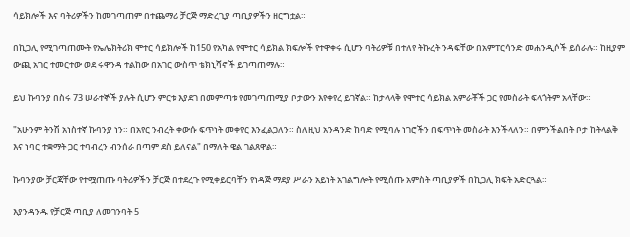ሳይክሎች እና ባትሪዎችን ከመገጣጠም በተጨማሪ ቻርጅ ማድረጊያ ጣቢያዎችን ዘርግቷል።

በኪጋሊ የሚገጣጠሙት የኤሌክትሪክ ሞተር ሳይክሎች ከ150 የአካል የሞተር ሳይክል ክፍሎች የተዋቀሩ ሲሆን ባትሪዎቹ በተለየ ትኩረት ንዳፍቸው በአምፐርሳንድ መሐንዲሶች ይሰራሉ። ከዚያም ውጪ አገር ተመርተው ወደ ሩዋንዳ ተልከው በአገር ውስጥ ቴክኒሻኖች ይገጣጠማሉ።

ይህ ኩባንያ በስሩ 73 ሠራተኞች ያሉት ሲሆን ምርቱ እያደገ በመምጣቱ የመገጣጠሚያ ቦታውን እየቀየረ ይገኛል። ከታላላቅ የሞተር ሳይክል አምራቾች ጋር የመስራት ፍላጎትም አላቸው።

"አሁንም ትንሽ አነስተኛ ኩባንያ ነን። በአየር ንብረት ቀውሱ ፍጥነት መቀየር እንፈልጋለን። ስለዚህ አንዳንድ ከባድ የሚባሉ ነገሮችን በፍጥነት መስራት እንችላለን። በምንችልበት ቦታ ከትላልቅ እና ነባር ተቋማት ጋር ተባብረን ብንሰራ በጣም ደስ ይለናል" በማለት ዌል ገልጸዋል።

ኩባንያው ቻርጃቸው የተሟጠጡ ባትሪዎችን ቻርጅ በተደረጉ የሚቀይርባቸን የነዳጅ ማደያ ሥራን አይነት አገልግሎት የሚሰጡ አምስት ጣቢያዎች በኪጋሊ ክፍት አድርጓል።

እያንዳንዱ የቻርጅ ጣቢያ ለመገንባት 5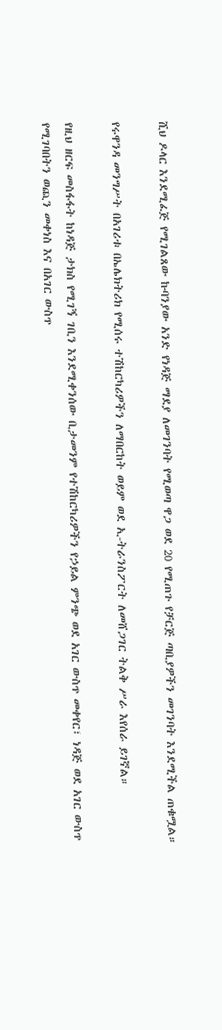ሺህ ዶላር እንደሚፈጅ የሚገልጸው ኩባንያው አንድ የነዳጅ ማደያ ለመገንባት የሚወጣ ዋጋ ወደ 20 የሚጠጉ የቻርጅ ጣቢያዎችን መገንባት እንደሚችል ጠቁሟል።

የሩዋንዳ መንግሥት በአገሪቱ በኤሌክትሪክ የሚሰሩ ተሽከርካሪዎችን ለማበርከት ወይም ወደ ኢ-ትራንስፖርት ለመሸጋገር ትልቅ ሥራ እየሰራ ይገኛል።

የዚህ ዘርፍ መስፋፋት ከነዳጅ ታክስ የሚገኝ ገቢን እንደሚቀንሰው ቢታመንም የተሽከርካሪዎችን የኃይል ምንጭ ወደ አገር ውስጥ መቀየር፣ ነዳጅ ወደ አገር ውስጥ የሚገባበትን ወጪን መቀነስ እና በአገር ውስጥ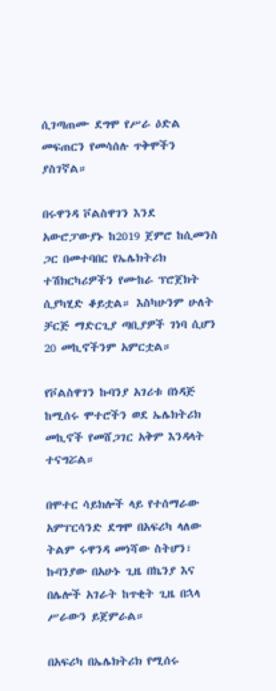ሲገጣጠሙ ደግሞ የሥራ ዕድል መፍጠርን የመሳሰሉ ጥቅሞችን ያስገኛል።

በሩዋንዳ ቮልስዋገን እንደ አውሮፓውያኑ ከ2019 ጀምሮ ከሲመንስ ጋር በመተባበር የኤሌክትሪክ ተሽክርካሪዎችን የሙከራ ፕሮጀክት ሲያካሂድ ቆይቷል። እስካሁንም ሁለት ቻርጅ ማድርጊያ ጣቢያዎች ገነባ ሲሆን 20 መኪኖችንም አምርቷል።

የቮልስዋገን ኩባንያ አገሪቱ በነዳጅ ከሚሰሩ ሞተሮችን ወደ ኤሌክትሪክ መኪኖች የመሸጋገር አቅም እንዳላት ተናግሯል።

በሞተር ሳይክሎች ላይ የተሰማራው አምፐርሳንድ ደግሞ በአፍሪካ ላለው ትልም ሩዋንዳ መነሻው ስትሆን፣ ኩባንያው በአሁኑ ጊዜ በኬንያ እና በሌሎች አገራት ከጥቂት ጊዜ በኋላ ሥራውን ይጀምራል።

በአፍሪካ በኤሌክትሪክ የሚሰሩ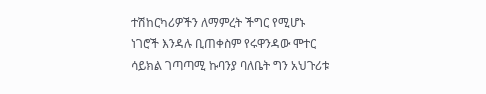ተሽከርካሪዎችን ለማምረት ችግር የሚሆኑ ነገሮች እንዳሉ ቢጠቀስም የሩዋንዳው ሞተር ሳይክል ገጣጣሚ ኩባንያ ባለቤት ግን አህጉሪቱ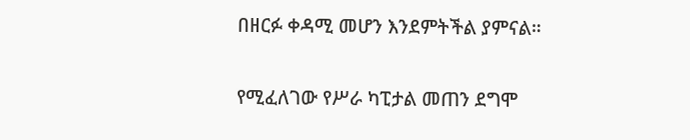በዘርፉ ቀዳሚ መሆን እንደምትችል ያምናል።

የሚፈለገው የሥራ ካፒታል መጠን ደግሞ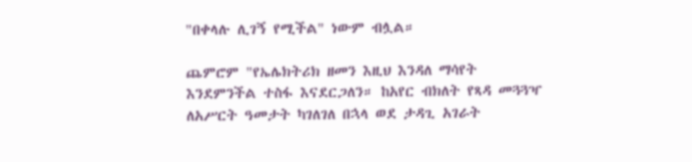"በቀላሉ ሊገኝ የሚችል" ነውም ብሏል።

ጨምሮም "የኤሌክትሪክ ዘመን እዚህ እንዳለ ማሳየት እንደምንችል ተስፋ እናደርጋለን። ከአየር ብክለት የጻዳ መጓጓዣ ለአሥርት ዓመታት ካገለገለ በኋላ ወደ ታዳጊ አገራት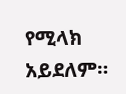የሚላክ አይደለም።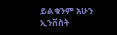ይልቁንም አሁን ኢንቨስት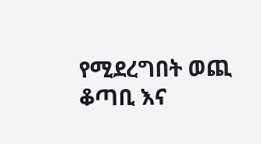የሚደረግበት ወጪ ቆጣቢ እና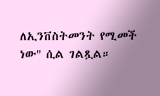ለኢንቨስትመንት የሚመች ነው" ሲል ገልጿል።